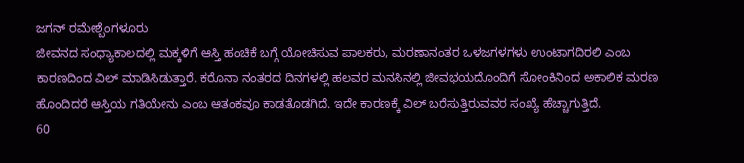ಜಗನ್ ರಮೇಶ್ಬೆಂಗಳೂರು
ಜೀವನದ ಸಂಧ್ಯಾಕಾಲದಲ್ಲಿ ಮಕ್ಕಳಿಗೆ ಆಸ್ತಿ ಹಂಚಿಕೆ ಬಗ್ಗೆ ಯೋಚಿಸುವ ಪಾಲಕರು, ಮರಣಾನಂತರ ಒಳಜಗಳಗಳು ಉಂಟಾಗದಿರಲಿ ಎಂಬ ಕಾರಣದಿಂದ ವಿಲ್ ಮಾಡಿಸಿಡುತ್ತಾರೆ. ಕರೊನಾ ನಂತರದ ದಿನಗಳಲ್ಲಿ ಹಲವರ ಮನಸಿನಲ್ಲಿ ಜೀವಭಯದೊಂದಿಗೆ ಸೋಂಕಿನಿಂದ ಅಕಾಲಿಕ ಮರಣ ಹೊಂದಿದರೆ ಆಸ್ತಿಯ ಗತಿಯೇನು ಎಂಬ ಆತಂಕವೂ ಕಾಡತೊಡಗಿದೆ. ಇದೇ ಕಾರಣಕ್ಕೆ ವಿಲ್ ಬರೆಸುತ್ತಿರುವವರ ಸಂಖ್ಯೆ ಹೆಚ್ಚಾಗುತ್ತಿದೆ.
60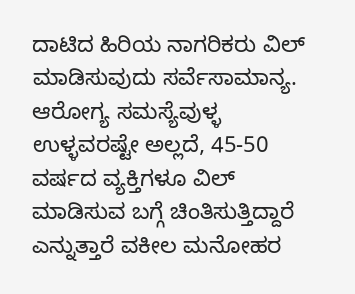ದಾಟಿದ ಹಿರಿಯ ನಾಗರಿಕರು ವಿಲ್ ಮಾಡಿಸುವುದು ಸರ್ವೆಸಾಮಾನ್ಯ. ಆರೋಗ್ಯ ಸಮಸ್ಯೆವುಳ್ಳ ಉಳ್ಳವರಷ್ಟೇ ಅಲ್ಲದೆ, 45-50 ವರ್ಷದ ವ್ಯಕ್ತಿಗಳೂ ವಿಲ್ ಮಾಡಿಸುವ ಬಗ್ಗೆ ಚಿಂತಿಸುತ್ತಿದ್ದಾರೆ ಎನ್ನುತ್ತಾರೆ ವಕೀಲ ಮನೋಹರ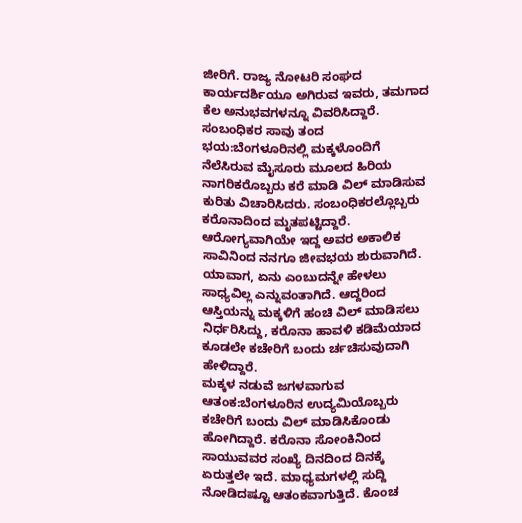ಜೀರಿಗೆ. ರಾಜ್ಯ ನೋಟರಿ ಸಂಘದ ಕಾರ್ಯದರ್ಶಿಯೂ ಅಗಿರುವ ಇವರು, ತಮಗಾದ ಕೆಲ ಅನುಭವಗಳನ್ನೂ ವಿವರಿಸಿದ್ದಾರೆ.
ಸಂಬಂಧಿಕರ ಸಾವು ತಂದ ಭಯ:ಬೆಂಗಳೂರಿನಲ್ಲಿ ಮಕ್ಕಳೊಂದಿಗೆ ನೆಲೆಸಿರುವ ಮೈಸೂರು ಮೂಲದ ಹಿರಿಯ ನಾಗರಿಕರೊಬ್ಬರು ಕರೆ ಮಾಡಿ ವಿಲ್ ಮಾಡಿಸುವ ಕುರಿತು ವಿಚಾರಿಸಿದರು. ಸಂಬಂಧಿಕರಲ್ಲೊಬ್ಬರು ಕರೊನಾದಿಂದ ಮೃತಪಟ್ಟಿದ್ದಾರೆ. ಆರೋಗ್ಯವಾಗಿಯೇ ಇದ್ದ ಅವರ ಅಕಾಲಿಕ ಸಾವಿನಿಂದ ನನಗೂ ಜೀವಭಯ ಶುರುವಾಗಿದೆ. ಯಾವಾಗ, ಏನು ಎಂಬುದನ್ನೇ ಹೇಳಲು ಸಾಧ್ಯವಿಲ್ಲ ಎನ್ನುವಂತಾಗಿದೆ. ಆದ್ದರಿಂದ ಆಸ್ತಿಯನ್ನು ಮಕ್ಕಳಿಗೆ ಹಂಚಿ ವಿಲ್ ಮಾಡಿಸಲು ನಿರ್ಧರಿಸಿದ್ದು, ಕರೊನಾ ಹಾವಳಿ ಕಡಿಮೆಯಾದ ಕೂಡಲೇ ಕಚೇರಿಗೆ ಬಂದು ರ್ಚಚಿಸುವುದಾಗಿ ಹೇಳಿದ್ದಾರೆ.
ಮಕ್ಕಳ ನಡುವೆ ಜಗಳವಾಗುವ ಆತಂಕ:ಬೆಂಗಳೂರಿನ ಉದ್ಯಮಿಯೊಬ್ಬರು ಕಚೇರಿಗೆ ಬಂದು ವಿಲ್ ಮಾಡಿಸಿಕೊಂಡು ಹೋಗಿದ್ದಾರೆ. ಕರೊನಾ ಸೋಂಕಿನಿಂದ ಸಾಯುವವರ ಸಂಖ್ಯೆ ದಿನದಿಂದ ದಿನಕ್ಕೆ ಏರುತ್ತಲೇ ಇದೆ. ಮಾಧ್ಯಮಗಳಲ್ಲಿ ಸುದ್ದಿ ನೋಡಿದಷ್ಟೂ ಆತಂಕವಾಗುತ್ತಿದೆ. ಕೊಂಚ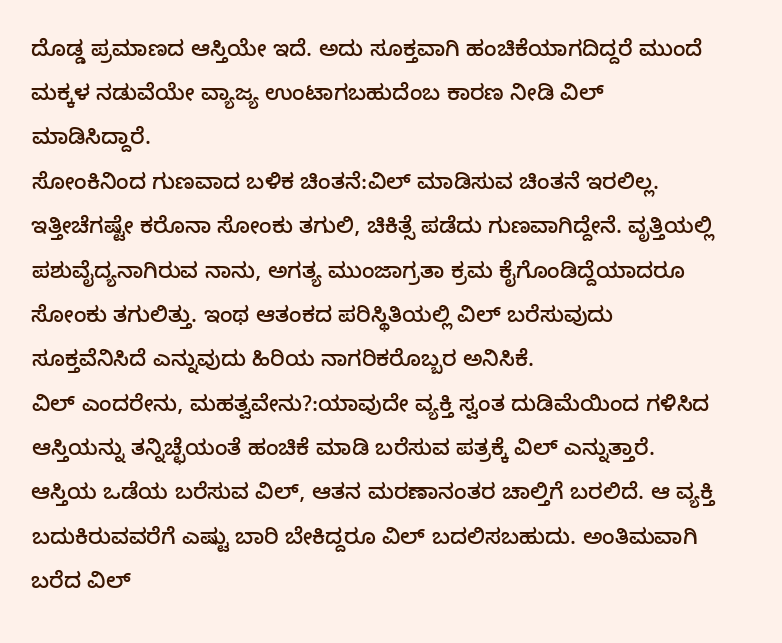ದೊಡ್ಡ ಪ್ರಮಾಣದ ಆಸ್ತಿಯೇ ಇದೆ. ಅದು ಸೂಕ್ತವಾಗಿ ಹಂಚಿಕೆಯಾಗದಿದ್ದರೆ ಮುಂದೆ ಮಕ್ಕಳ ನಡುವೆಯೇ ವ್ಯಾಜ್ಯ ಉಂಟಾಗಬಹುದೆಂಬ ಕಾರಣ ನೀಡಿ ವಿಲ್ ಮಾಡಿಸಿದ್ದಾರೆ.
ಸೋಂಕಿನಿಂದ ಗುಣವಾದ ಬಳಿಕ ಚಿಂತನೆ:ವಿಲ್ ಮಾಡಿಸುವ ಚಿಂತನೆ ಇರಲಿಲ್ಲ. ಇತ್ತೀಚೆಗಷ್ಟೇ ಕರೊನಾ ಸೋಂಕು ತಗುಲಿ, ಚಿಕಿತ್ಸೆ ಪಡೆದು ಗುಣವಾಗಿದ್ದೇನೆ. ವೃತ್ತಿಯಲ್ಲಿ ಪಶುವೈದ್ಯನಾಗಿರುವ ನಾನು, ಅಗತ್ಯ ಮುಂಜಾಗ್ರತಾ ಕ್ರಮ ಕೈಗೊಂಡಿದ್ದೆಯಾದರೂ ಸೋಂಕು ತಗುಲಿತ್ತು. ಇಂಥ ಆತಂಕದ ಪರಿಸ್ಥಿತಿಯಲ್ಲಿ ವಿಲ್ ಬರೆಸುವುದು ಸೂಕ್ತವೆನಿಸಿದೆ ಎನ್ನುವುದು ಹಿರಿಯ ನಾಗರಿಕರೊಬ್ಬರ ಅನಿಸಿಕೆ.
ವಿಲ್ ಎಂದರೇನು, ಮಹತ್ವವೇನು?:ಯಾವುದೇ ವ್ಯಕ್ತಿ ಸ್ವಂತ ದುಡಿಮೆಯಿಂದ ಗಳಿಸಿದ ಆಸ್ತಿಯನ್ನು ತನ್ನಿಚ್ಛೆಯಂತೆ ಹಂಚಿಕೆ ಮಾಡಿ ಬರೆಸುವ ಪತ್ರಕ್ಕೆ ವಿಲ್ ಎನ್ನುತ್ತಾರೆ. ಆಸ್ತಿಯ ಒಡೆಯ ಬರೆಸುವ ವಿಲ್, ಆತನ ಮರಣಾನಂತರ ಚಾಲ್ತಿಗೆ ಬರಲಿದೆ. ಆ ವ್ಯಕ್ತಿ ಬದುಕಿರುವವರೆಗೆ ಎಷ್ಟು ಬಾರಿ ಬೇಕಿದ್ದರೂ ವಿಲ್ ಬದಲಿಸಬಹುದು. ಅಂತಿಮವಾಗಿ ಬರೆದ ವಿಲ್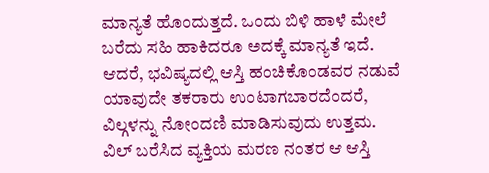ಮಾನ್ಯತೆ ಹೊಂದುತ್ತದೆ. ಒಂದು ಬಿಳಿ ಹಾಳೆ ಮೇಲೆ ಬರೆದು ಸಹಿ ಹಾಕಿದರೂ ಅದಕ್ಕೆ ಮಾನ್ಯತೆ ಇದೆ. ಆದರೆ, ಭವಿಷ್ಯದಲ್ಲಿ ಆಸ್ತಿ ಹಂಚಿಕೊಂಡವರ ನಡುವೆ ಯಾವುದೇ ತಕರಾರು ಉಂಟಾಗಬಾರದೆಂದರೆ, ವಿಲ್ಗಳನ್ನು ನೋಂದಣಿ ಮಾಡಿಸುವುದು ಉತ್ತಮ. ವಿಲ್ ಬರೆಸಿದ ವ್ಯಕ್ತಿಯ ಮರಣ ನಂತರ ಆ ಆಸ್ತಿ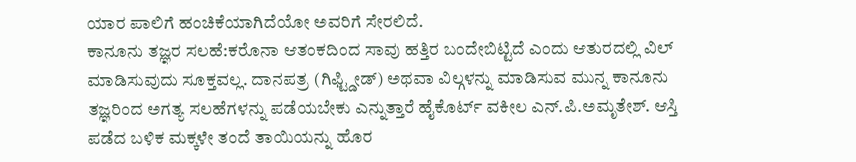ಯಾರ ಪಾಲಿಗೆ ಹಂಚಿಕೆಯಾಗಿದೆಯೋ ಅವರಿಗೆ ಸೇರಲಿದೆ.
ಕಾನೂನು ತಜ್ಞರ ಸಲಹೆ:ಕರೊನಾ ಆತಂಕದಿಂದ ಸಾವು ಹತ್ತಿರ ಬಂದೇಬಿಟ್ಟಿದೆ ಎಂದು ಆತುರದಲ್ಲಿ ವಿಲ್ ಮಾಡಿಸುವುದು ಸೂಕ್ತವಲ್ಲ. ದಾನಪತ್ರ (ಗಿಫ್ಟ್ಡೀಡ್) ಅಥವಾ ವಿಲ್ಗಳನ್ನು ಮಾಡಿಸುವ ಮುನ್ನ ಕಾನೂನು ತಜ್ಞರಿಂದ ಅಗತ್ಯ ಸಲಹೆಗಳನ್ನು ಪಡೆಯಬೇಕು ಎನ್ನುತ್ತಾರೆ ಹೈಕೊರ್ಟ್ ವಕೀಲ ಎನ್.ಪಿ.ಅಮೃತೇಶ್. ಆಸ್ತಿ ಪಡೆದ ಬಳಿಕ ಮಕ್ಕಳೇ ತಂದೆ ತಾಯಿಯನ್ನು ಹೊರ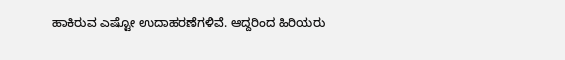ಹಾಕಿರುವ ಎಷ್ಟೋ ಉದಾಹರಣೆಗಳಿವೆ. ಆದ್ದರಿಂದ ಹಿರಿಯರು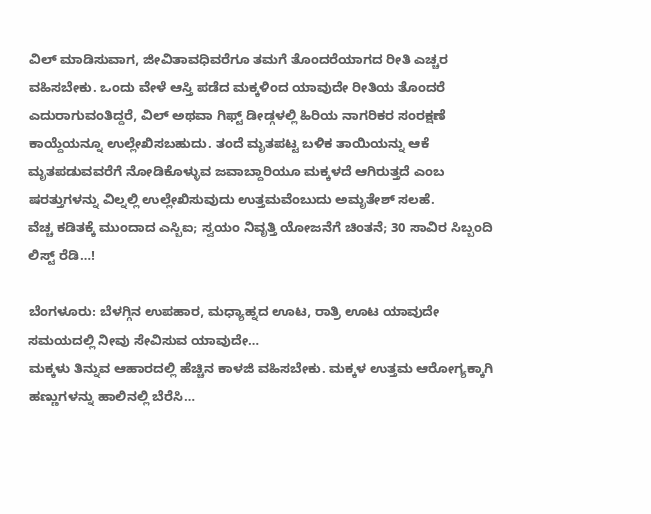ವಿಲ್ ಮಾಡಿಸುವಾಗ, ಜೀವಿತಾವಧಿವರೆಗೂ ತಮಗೆ ತೊಂದರೆಯಾಗದ ರೀತಿ ಎಚ್ಚರ ವಹಿಸಬೇಕು. ಒಂದು ವೇಳೆ ಆಸ್ತಿ ಪಡೆದ ಮಕ್ಕಳಿಂದ ಯಾವುದೇ ರೀತಿಯ ತೊಂದರೆ ಎದುರಾಗುವಂತಿದ್ದರೆ, ವಿಲ್ ಅಥವಾ ಗಿಫ್ಟ್ ಡೀಡ್ಗಳಲ್ಲಿ ಹಿರಿಯ ನಾಗರಿಕರ ಸಂರಕ್ಷಣೆ ಕಾಯ್ದೆಯನ್ನೂ ಉಲ್ಲೇಖಿಸಬಹುದು. ತಂದೆ ಮೃತಪಟ್ಟ ಬಳಿಕ ತಾಯಿಯನ್ನು ಆಕೆ ಮೃತಪಡುವವರೆಗೆ ನೋಡಿಕೊಳ್ಳುವ ಜವಾಬ್ದಾರಿಯೂ ಮಕ್ಕಳದೆ ಆಗಿರುತ್ತದೆ ಎಂಬ ಷರತ್ತುಗಳನ್ನು ವಿಲ್ನಲ್ಲಿ ಉಲ್ಲೇಖಿಸುವುದು ಉತ್ತಮವೆಂಬುದು ಅಮೃತೇಶ್ ಸಲಹೆ.
ವೆಚ್ಚ ಕಡಿತಕ್ಕೆ ಮುಂದಾದ ಎಸ್ಬಿಐ; ಸ್ವಯಂ ನಿವೃತ್ತಿ ಯೋಜನೆಗೆ ಚಿಂತನೆ; 30 ಸಾವಿರ ಸಿಬ್ಬಂದಿ ಲಿಸ್ಟ್ ರೆಡಿ…!

ಬೆಂಗಳೂರು: ಬೆಳಗ್ಗಿನ ಉಪಹಾರ, ಮಧ್ಯಾಹ್ನದ ಊಟ, ರಾತ್ರಿ ಊಟ ಯಾವುದೇ ಸಮಯದಲ್ಲಿ ನೀವು ಸೇವಿಸುವ ಯಾವುದೇ…
ಮಕ್ಕಳು ತಿನ್ನುವ ಆಹಾರದಲ್ಲಿ ಹೆಚ್ಚಿನ ಕಾಳಜಿ ವಹಿಸಬೇಕು. ಮಕ್ಕಳ ಉತ್ತಮ ಆರೋಗ್ಯಕ್ಕಾಗಿ ಹಣ್ಣುಗಳನ್ನು ಹಾಲಿನಲ್ಲಿ ಬೆರೆಸಿ…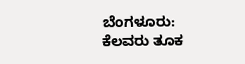ಬೆಂಗಳೂರು: ಕೆಲವರು ತೂಕ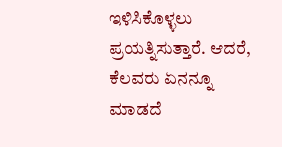ಇಳಿಸಿಕೊಳ್ಳಲು ಪ್ರಯತ್ನಿಸುತ್ತಾರೆ. ಆದರೆ, ಕೆಲವರು ಏನನ್ನೂ ಮಾಡದೆ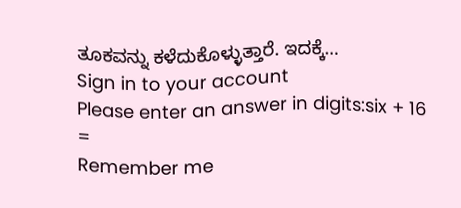ತೂಕವನ್ನು ಕಳೆದುಕೊಳ್ಳುತ್ತಾರೆ. ಇದಕ್ಕೆ…
Sign in to your account
Please enter an answer in digits:six + 16 =
Remember me